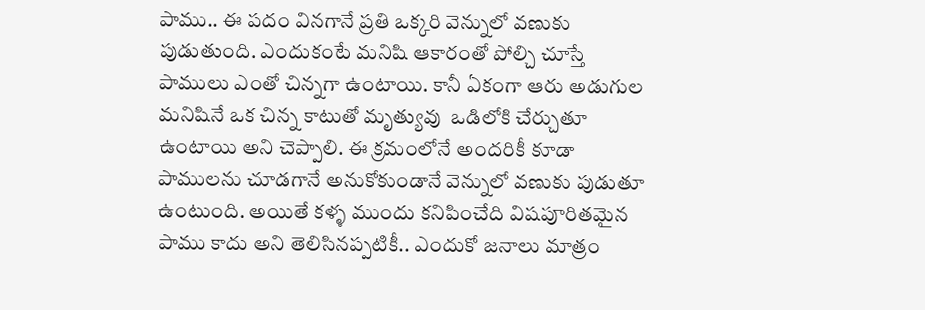పాము.. ఈ పదం వినగానే ప్రతి ఒక్కరి వెన్నులో వణుకు పుడుతుంది. ఎందుకంటే మనిషి ఆకారంతో పోల్చి చూస్తే పాములు ఎంతో చిన్నగా ఉంటాయి. కానీ ఏకంగా ఆరు అడుగుల మనిషినే ఒక చిన్న కాటుతో మృత్యువు  ఒడిలోకి చేర్చుతూ ఉంటాయి అని చెప్పాలి. ఈ క్రమంలోనే అందరికీ కూడా పాములను చూడగానే అనుకోకుండానే వెన్నులో వణుకు పుడుతూ ఉంటుంది. అయితే కళ్ళ ముందు కనిపించేది విషపూరితమైన పాము కాదు అని తెలిసినప్పటికీ.. ఎందుకో జనాలు మాత్రం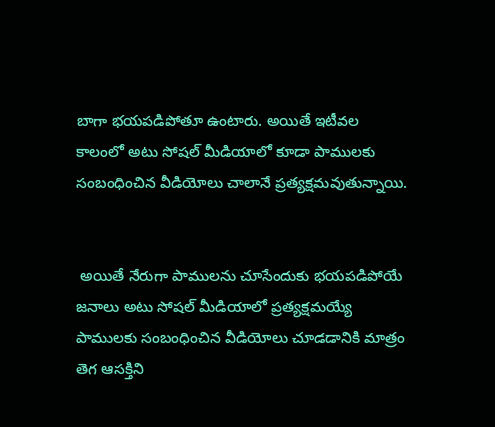బాగా భయపడిపోతూ ఉంటారు. అయితే ఇటీవల కాలంలో అటు సోషల్ మీడియాలో కూడా పాములకు సంబంధించిన వీడియోలు చాలానే ప్రత్యక్షమవుతున్నాయి.


 అయితే నేరుగా పాములను చూసేందుకు భయపడిపోయే జనాలు అటు సోషల్ మీడియాలో ప్రత్యక్షమయ్యే పాములకు సంబంధించిన వీడియోలు చూడడానికి మాత్రం తెగ ఆసక్తిని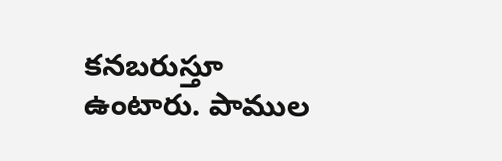కనబరుస్తూ ఉంటారు. పాముల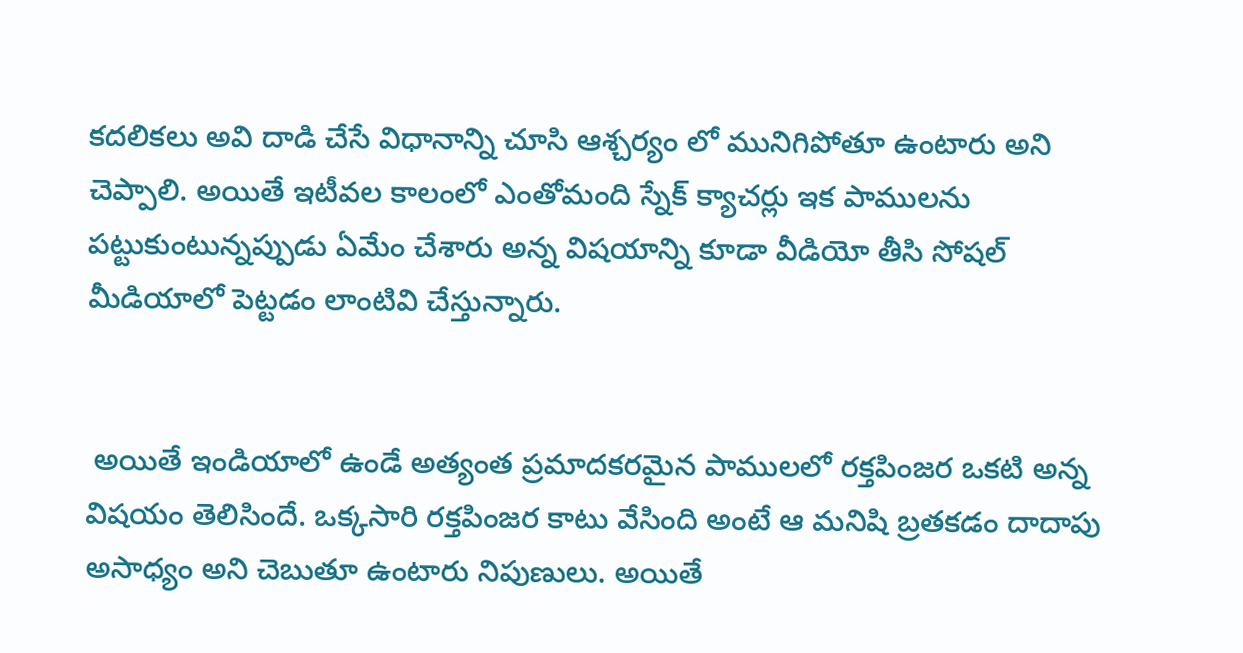కదలికలు అవి దాడి చేసే విధానాన్ని చూసి ఆశ్చర్యం లో మునిగిపోతూ ఉంటారు అని చెప్పాలి. అయితే ఇటీవల కాలంలో ఎంతోమంది స్నేక్ క్యాచర్లు ఇక పాములను పట్టుకుంటున్నప్పుడు ఏమేం చేశారు అన్న విషయాన్ని కూడా వీడియో తీసి సోషల్ మీడియాలో పెట్టడం లాంటివి చేస్తున్నారు.


 అయితే ఇండియాలో ఉండే అత్యంత ప్రమాదకరమైన పాములలో రక్తపింజర ఒకటి అన్న విషయం తెలిసిందే. ఒక్కసారి రక్తపింజర కాటు వేసింది అంటే ఆ మనిషి బ్రతకడం దాదాపు అసాధ్యం అని చెబుతూ ఉంటారు నిపుణులు. అయితే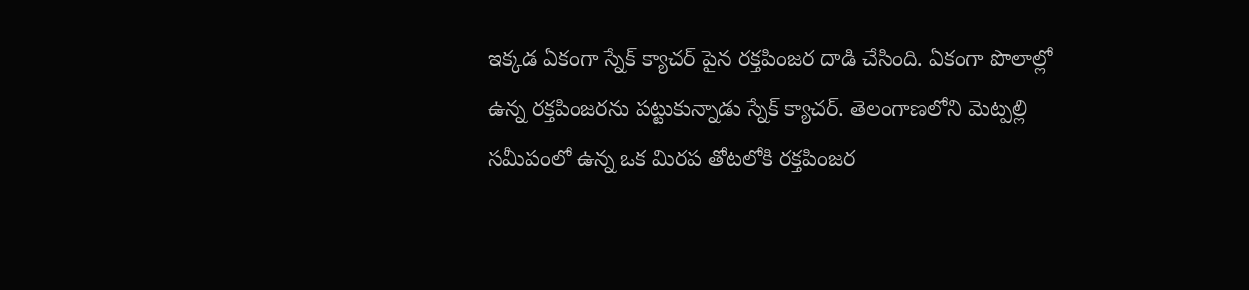ఇక్కడ ఏకంగా స్నేక్ క్యాచర్ పైన రక్తపింజర దాడి చేసింది. ఏకంగా పొలాల్లో ఉన్న రక్తపింజరను పట్టుకున్నాడు స్నేక్ క్యాచర్. తెలంగాణలోని మెట్పల్లి సమీపంలో ఉన్న ఒక మిరప తోటలోకి రక్తపింజర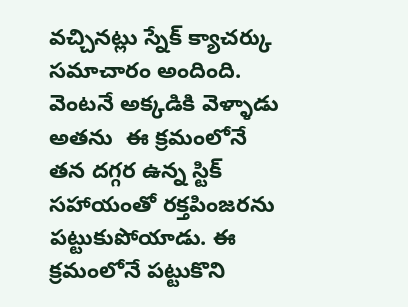వచ్చినట్లు స్నేక్ క్యాచర్కు సమాచారం అందింది. వెంటనే అక్కడికి వెళ్ళాడు అతను  ఈ క్రమంలోనే తన దగ్గర ఉన్న స్టిక్ సహాయంతో రక్తపింజరను పట్టుకుపోయాడు. ఈ క్రమంలోనే పట్టుకొని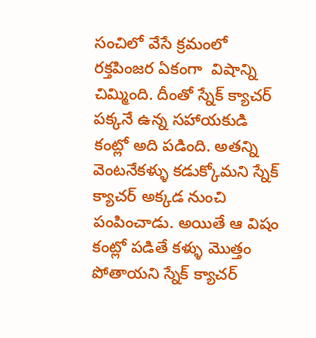సంచిలో వేసే క్రమంలో రక్తపింజర ఏకంగా  విషాన్ని చిమ్మింది. దీంతో స్నేక్ క్యాచర్ పక్కనే ఉన్న సహాయకుడి కంట్లో అది పడింది. అతన్ని వెంటనేకళ్ళు కడుక్కోమని స్నేక్ క్యాచర్ అక్కడ నుంచి పంపించాడు. అయితే ఆ విషం కంట్లో పడితే కళ్ళు మొత్తం పోతాయని స్నేక్ క్యాచర్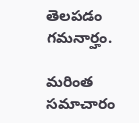తెలపడం గమనార్హం.

మరింత సమాచారం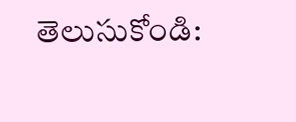తెలుసుకోండి: